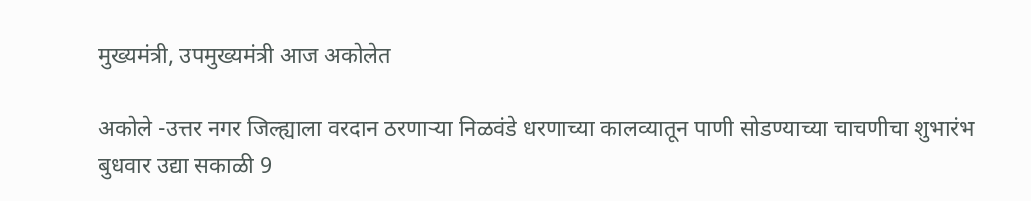मुख्यमंत्री, उपमुख्यमंत्री आज अकोलेत

अकोले -उत्तर नगर जिल्ह्याला वरदान ठरणाऱ्या निळवंडे धरणाच्या कालव्यातून पाणी सोडण्याच्या चाचणीचा शुभारंभ बुधवार उद्या सकाळी 9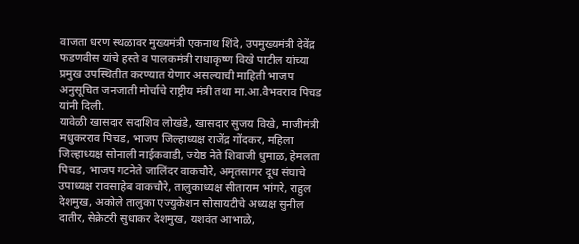वाजता धरण स्थळावर मुख्यमंत्री एकनाथ शिंदे, उपमुख्यमंत्री देवेंद्र फडणवीस यांचे हस्ते व पालकमंत्री राधाकृष्ण विखे पाटील यांच्या प्रमुख उपस्थितीत करण्यात येणार असल्याची माहिती भाजप अनुसूचित जनजाती मोर्चाचे राष्ट्रीय मंत्री तथा मा.आ.वैभवराव पिचड यांनी दिली.
यावेळी खासदार सदाशिव लोखंडे, खासदार सुजय विखे, माजीमंत्री मधुकरराव पिचड, भाजप जिल्हाध्यक्ष राजेंद्र गोंदकर, महिला जिल्हाध्यक्ष सोनाली नाईकवाडी, ज्येष्ठ नेते शिवाजी धुमाळ, हेमलता पिचड, भाजप गटनेते जालिंदर वाकचौरे, अमृतसागर दूध संघाचे उपाध्यक्ष रावसाहेब वाकचौरे, तालुकाध्यक्ष सीताराम भांगरे, राहुल देशमुख, अकोले तालुका एज्युकेशन सोसायटीचे अध्यक्ष सुनील दातीर, सेक्रेटरी सुधाकर देशमुख, यशवंत आभाळे,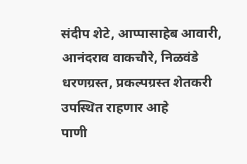संदीप शेटे, आप्पासाहेब आवारी, आनंदराव वाकचौरे, निळवंडे धरणग्रस्त, प्रकल्पग्रस्त शेतकरी उपस्थित राहणार आहे
पाणी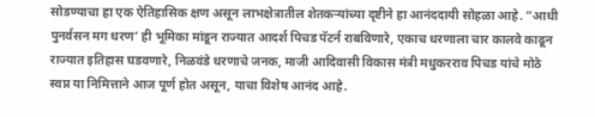सोडण्याचा हा एक ऐतिहासिक क्षण असून लाभक्षेत्रातील शेतकऱ्यांच्या दृष्टीने हा आनंददायी सोहळा आहे. “आधी पुनर्वसन मग धरण’ ही भूमिका मांडून राज्यात आदर्श पिचड पॅटर्न राबविणारे, एकाच धरणाला चार कालवे काढून राज्यात इतिहास घडवणारे, निळवंडे धरणाचे जनक, माजी आदिवासी विकास मंत्री मधुकरराव पिचड यांचे मोठे स्वप्न या निमित्ताने आज पूर्ण होत असून, याचा विशेष आनंद आहे.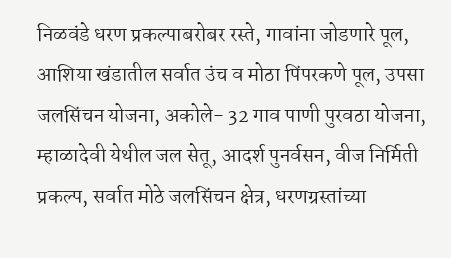निळवंडे धरण प्रकल्पाबरोबर रस्ते, गावांना जोडणारे पूल, आशिया खंडातील सर्वात उंच व मोठा पिंपरकणे पूल, उपसा जलसिंचन योजना, अकोले- 32 गाव पाणी पुरवठा योजना, म्हाळादेवी येथील जल सेतू, आदर्श पुनर्वसन, वीज निर्मिती प्रकल्प, सर्वात मोठे जलसिंचन क्षेत्र, धरणग्रस्तांच्या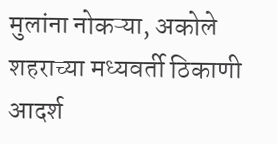मुलांना नोकऱ्या, अकोले शहराच्या मध्यवर्ती ठिकाणी आदर्श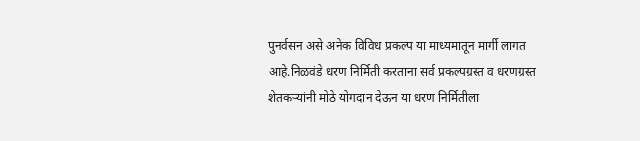पुनर्वसन असे अनेक विविध प्रकल्प या माध्यमातून मार्गी लागत आहे.निळवंडे धरण निर्मिती करताना सर्व प्रकल्पग्रस्त व धरणग्रस्त शेतकऱ्यांनी मोठे योगदान देऊन या धरण निर्मितीला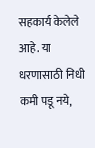सहकार्य केलेले आहे. या धरणासाठी निधी कमी पडू नये,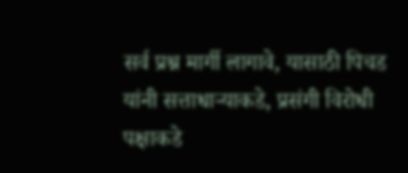सर्व प्रश्न मार्गी लागावे, यासाठी पिचड यांनी सत्ताधाऱ्याकडे, प्रसंगी विरोधी पक्षाकडे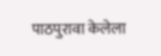पाठपुरावा केलेला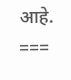आहे.
===